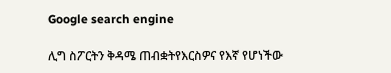Google search engine

ሊግ ስፖርትን ቅዳሜ ጠብቋትየእርስዎና የእኛ የሆነችው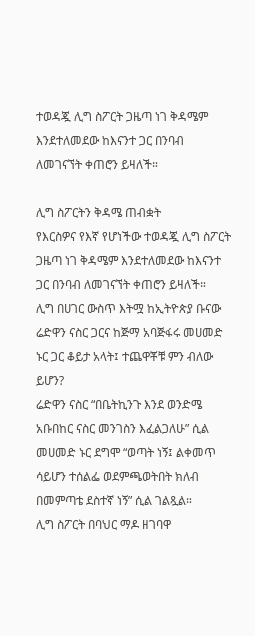ተወዳጇ ሊግ ስፖርት ጋዜጣ ነገ ቅዳሜም እንደተለመደው ከእናንተ ጋር በንባብ ለመገናኘት ቀጠሮን ይዛለች።

ሊግ ስፖርትን ቅዳሜ ጠብቋት
የእርስዎና የእኛ የሆነችው ተወዳጇ ሊግ ስፖርት ጋዜጣ ነገ ቅዳሜም እንደተለመደው ከእናንተ ጋር በንባብ ለመገናኘት ቀጠሮን ይዛለች።
ሊግ በሀገር ውስጥ እትሟ ከኢትዮጵያ ቡናው ሬድዋን ናስር ጋርና ከጅማ አባጅፋሩ መሀመድ ኑር ጋር ቆይታ አላት፤ ተጨዋቾቹ ምን ብለው ይሆን?
ሬድዋን ናስር “በቤትኪንጉ እንደ ወንድሜ አቡበከር ናስር መንገስን እፈልጋለሁ” ሲል መሀመድ ኑር ደግሞ “ወጣት ነኝ፤ ልቀመጥ ሳይሆን ተሰልፌ ወደምጫወትበት ክለብ በመምጣቴ ደስተኛ ነኝ” ሲል ገልጿል።
ሊግ ስፖርት በባህር ማዶ ዘገባዋ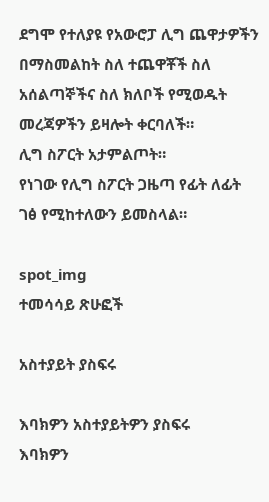ደግሞ የተለያዩ የአውሮፓ ሊግ ጨዋታዎችን በማስመልከት ስለ ተጨዋቾች ስለ አሰልጣኞችና ስለ ክለቦች የሚወዱት መረጃዎችን ይዛሎት ቀርባለች።
ሊግ ስፖርት አታምልጦት።
የነገው የሊግ ስፖርት ጋዜጣ የፊት ለፊት ገፅ የሚከተለውን ይመስላል።

spot_img
ተመሳሳይ ጽሁፎች

አስተያይት ያስፍሩ

እባክዎን አስተያይትዎን ያስፍሩ
እባክዎን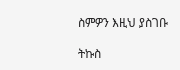ስምዎን እዚህ ያስገቡ

ትኩስ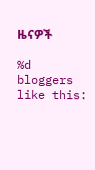ዜናዎች

%d bloggers like this: